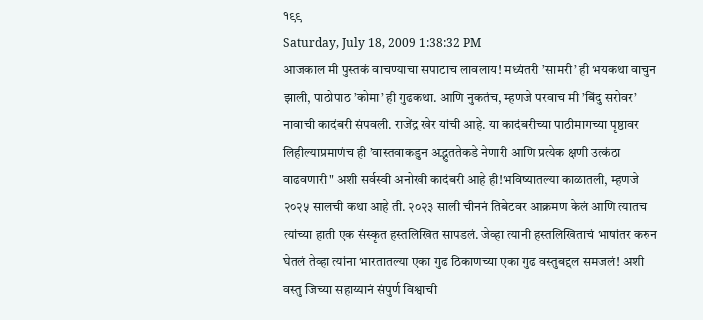१९९
Saturday, July 18, 2009 1:38:32 PM
आजकाल मी पुस्तकं वाचण्याचा सपाटाच लावलाय! मध्यंतरी ’सामरी’ ही भयकथा वाचुन झाली, पाठोपाठ ’कोमा’ ही गुढकथा. आणि नुकतंच, म्हणजे परवाच मी ’बिंदु सरोवर’ नावाची कादंबरी संपवली. राजेंद्र खेर यांची आहे. या कादंबरीच्या पाठीमागच्या पृष्ठावर लिहील्याप्रमाणंच ही ’वास्तवाकडुन अद्भुततेकडे नेणारी आणि प्रत्येक क्षणी उत्कंठा वाढवणारी" अशी सर्वस्वी अनोखी कादंबरी आहे ही!भविष्यातल्या काळातली, म्हणजे २०२५ सालची कथा आहे ती. २०२३ साली चीननं तिबेटवर आक्रमण केलं आणि त्यातच त्यांच्या हाती एक संस्कृत हस्तलिखित सापडलं. जेव्हा त्यानी हस्तलिखिताचं भाषांतर करुन घेतलं तेव्हा त्यांना भारतातल्या एका गुढ ठिकाणच्या एका गुढ वस्तुबद्दल समजलं! अशी वस्तु जिच्या सहाय्यानं संपुर्ण विश्वाची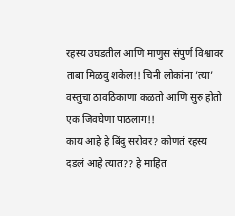रहस्य उघडतील आणि माणुस संपुर्ण विश्वावर ताबा मिळवु शकेल!! चिनी लोकांना ’त्या’ वस्तुचा ठावठिकाणा कळतो आणि सुरु होतो एक जिवघेणा पाठलाग!!
काय आहे हे बिंदु सरोवर? कोणतं रहस्य दडलं आहे त्यात?? हे माहित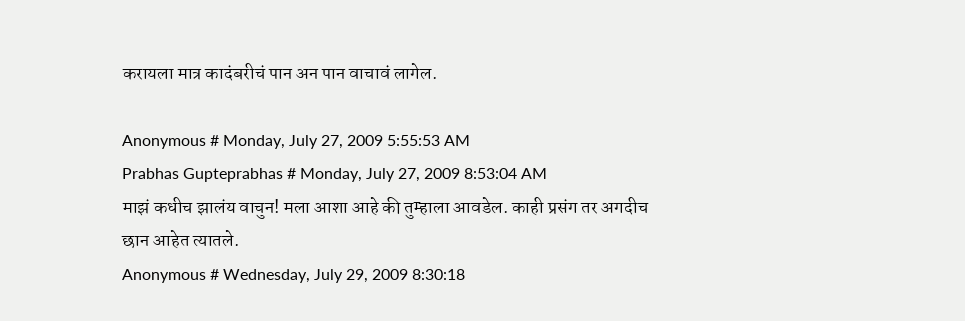करायला मात्र कादंबरीचं पान अन पान वाचावं लागेल.

Anonymous # Monday, July 27, 2009 5:55:53 AM
Prabhas Gupteprabhas # Monday, July 27, 2009 8:53:04 AM
माझं कधीच झालंय वाचुन! मला आशा आहे की तुम्हाला आवडेल. काही प्रसंग तर अगदीच छान आहेत त्यातले.
Anonymous # Wednesday, July 29, 2009 8:30:18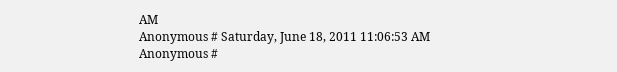AM
Anonymous # Saturday, June 18, 2011 11:06:53 AM
Anonymous #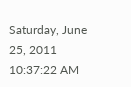Saturday, June 25, 2011 10:37:22 AM